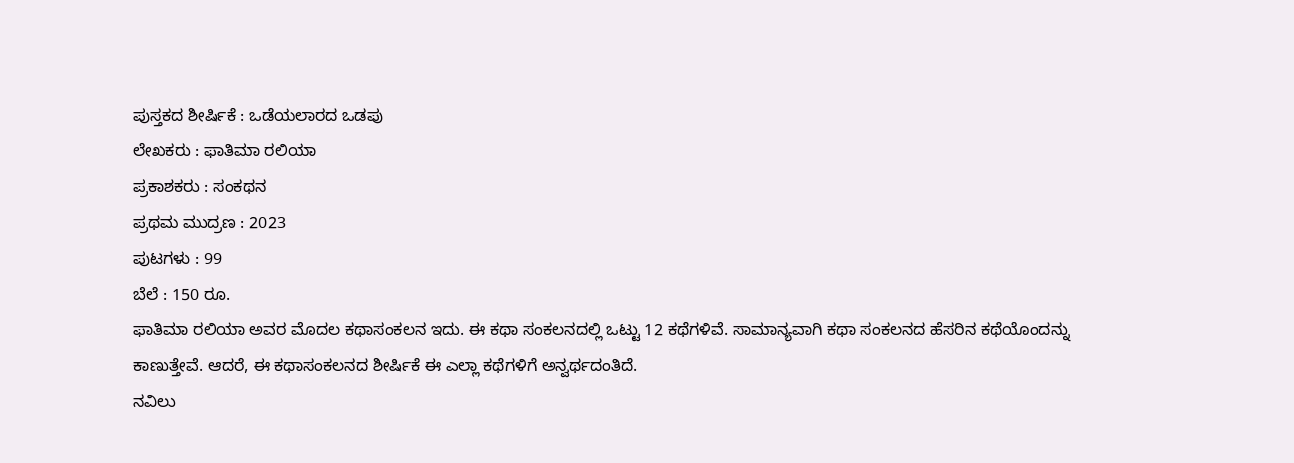ಪುಸ್ತಕದ ಶೀರ್ಷಿಕೆ : ಒಡೆಯಲಾರದ ಒಡಪು
ಲೇಖಕರು : ಫಾತಿಮಾ ರಲಿಯಾ
ಪ್ರಕಾಶಕರು : ಸಂಕಥನ
ಪ್ರಥಮ ಮುದ್ರಣ : 2023
ಪುಟಗಳು : 99
ಬೆಲೆ : 150 ರೂ.
ಫಾತಿಮಾ ರಲಿಯಾ ಅವರ ಮೊದಲ ಕಥಾಸಂಕಲನ ಇದು. ಈ ಕಥಾ ಸಂಕಲನದಲ್ಲಿ ಒಟ್ಟು 12 ಕಥೆಗಳಿವೆ. ಸಾಮಾನ್ಯವಾಗಿ ಕಥಾ ಸಂಕಲನದ ಹೆಸರಿನ ಕಥೆಯೊಂದನ್ನು ಕಾಣುತ್ತೇವೆ. ಆದರೆ, ಈ ಕಥಾಸಂಕಲನದ ಶೀರ್ಷಿಕೆ ಈ ಎಲ್ಲಾ ಕಥೆಗಳಿಗೆ ಅನ್ವರ್ಥದಂತಿದೆ.
ನವಿಲು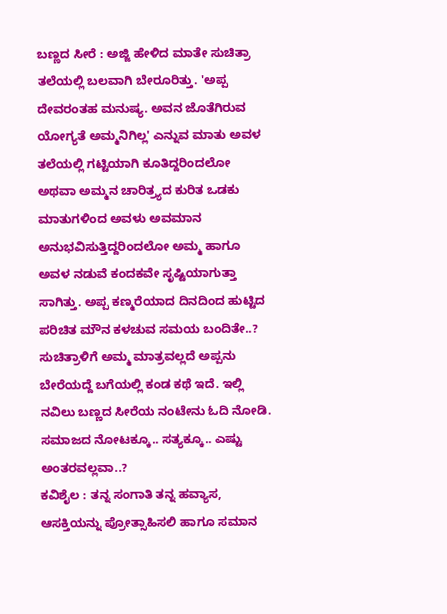ಬಣ್ಣದ ಸೀರೆ : ಅಜ್ಜಿ ಹೇಳಿದ ಮಾತೇ ಸುಚಿತ್ರಾ ತಲೆಯಲ್ಲಿ ಬಲವಾಗಿ ಬೇರೂರಿತ್ತು. 'ಅಪ್ಪ ದೇವರಂತಹ ಮನುಷ್ಯ. ಅವನ ಜೊತೆಗಿರುವ ಯೋಗ್ಯತೆ ಅಮ್ಮನಿಗಿಲ್ಲ' ಎನ್ನುವ ಮಾತು ಅವಳ ತಲೆಯಲ್ಲಿ ಗಟ್ಟಿಯಾಗಿ ಕೂತಿದ್ದರಿಂದಲೋ ಅಥವಾ ಅಮ್ಮನ ಚಾರಿತ್ರ್ಯದ ಕುರಿತ ಒಡಕು ಮಾತುಗಳಿಂದ ಅವಳು ಅವಮಾನ ಅನುಭವಿಸುತ್ತಿದ್ದರಿಂದಲೋ ಅಮ್ಮ ಹಾಗೂ ಅವಳ ನಡುವೆ ಕಂದಕವೇ ಸೃಷ್ಟಿಯಾಗುತ್ತಾ ಸಾಗಿತ್ತು. ಅಪ್ಪ ಕಣ್ಮರೆಯಾದ ದಿನದಿಂದ ಹುಟ್ಟಿದ ಪರಿಚಿತ ಮೌನ ಕಳಚುವ ಸಮಯ ಬಂದಿತೇ..? ಸುಚಿತ್ರಾಳಿಗೆ ಅಮ್ಮ ಮಾತ್ರವಲ್ಲದೆ ಅಪ್ಪನು ಬೇರೆಯದ್ದೆ ಬಗೆಯಲ್ಲಿ ಕಂಡ ಕಥೆ ಇದೆ. ಇಲ್ಲಿ ನವಿಲು ಬಣ್ಣದ ಸೀರೆಯ ನಂಟೇನು ಓದಿ ನೋಡಿ. ಸಮಾಜದ ನೋಟಕ್ಕೂ.. ಸತ್ಯಕ್ಕೂ.. ಎಷ್ಟು ಅಂತರವಲ್ಲವಾ..?
ಕವಿಶೈಲ : ತನ್ನ ಸಂಗಾತಿ ತನ್ನ ಹವ್ಯಾಸ, ಆಸಕ್ತಿಯನ್ನು ಪ್ರೋತ್ಸಾಹಿಸಲಿ ಹಾಗೂ ಸಮಾನ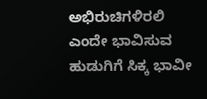ಅಭಿರುಚಿಗಳಿರಲಿ ಎಂದೇ ಭಾವಿಸುವ ಹುಡುಗಿಗೆ ಸಿಕ್ಕ ಭಾವೀ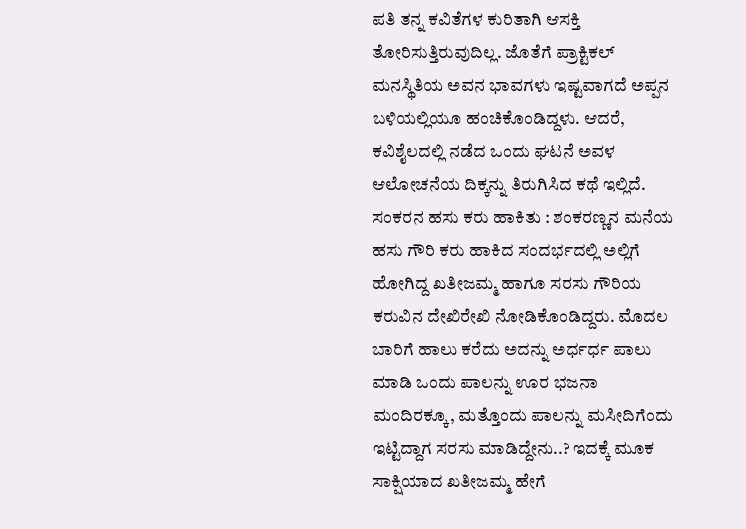ಪತಿ ತನ್ನ ಕವಿತೆಗಳ ಕುರಿತಾಗಿ ಆಸಕ್ತಿ ತೋರಿಸುತ್ತಿರುವುದಿಲ್ಲ. ಜೊತೆಗೆ ಪ್ರಾಕ್ಟಿಕಲ್ ಮನಸ್ಥಿತಿಯ ಅವನ ಭಾವಗಳು ಇಷ್ಟವಾಗದೆ ಅಪ್ಪನ ಬಳಿಯಲ್ಲಿಯೂ ಹಂಚಿಕೊಂಡಿದ್ದಳು. ಆದರೆ, ಕವಿಶೈಲದಲ್ಲಿ ನಡೆದ ಒಂದು ಘಟನೆ ಅವಳ ಆಲೋಚನೆಯ ದಿಕ್ಕನ್ನು ತಿರುಗಿಸಿದ ಕಥೆ ಇಲ್ಲಿದೆ.
ಸಂಕರನ ಹಸು ಕರು ಹಾಕಿತು : ಶಂಕರಣ್ಣನ ಮನೆಯ ಹಸು ಗೌರಿ ಕರು ಹಾಕಿದ ಸಂದರ್ಭದಲ್ಲಿ ಅಲ್ಲಿಗೆ ಹೋಗಿದ್ದ ಖತೀಜಮ್ಮ ಹಾಗೂ ಸರಸು ಗೌರಿಯ ಕರುವಿನ ದೇಖಿರೇಖಿ ನೋಡಿಕೊಂಡಿದ್ದರು. ಮೊದಲ ಬಾರಿಗೆ ಹಾಲು ಕರೆದು ಅದನ್ನು ಅರ್ಧರ್ಧ ಪಾಲು ಮಾಡಿ ಒಂದು ಪಾಲನ್ನು ಊರ ಭಜನಾ ಮಂದಿರಕ್ಕೂ, ಮತ್ತೊಂದು ಪಾಲನ್ನು ಮಸೀದಿಗೆಂದು ಇಟ್ಟಿದ್ದಾಗ ಸರಸು ಮಾಡಿದ್ದೇನು..? ಇದಕ್ಕೆ ಮೂಕ ಸಾಕ್ಷಿಯಾದ ಖತೀಜಮ್ಮ ಹೇಗೆ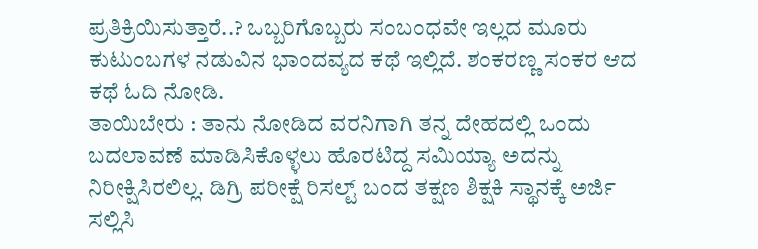ಪ್ರತಿಕ್ರಿಯಿಸುತ್ತಾರೆ..? ಒಬ್ಬರಿಗೊಬ್ಬರು ಸಂಬಂಧವೇ ಇಲ್ಲದ ಮೂರು ಕುಟುಂಬಗಳ ನಡುವಿನ ಭಾಂದವ್ಯದ ಕಥೆ ಇಲ್ಲಿದೆ. ಶಂಕರಣ್ಣ ಸಂಕರ ಆದ ಕಥೆ ಓದಿ ನೋಡಿ.
ತಾಯಿಬೇರು : ತಾನು ನೋಡಿದ ವರನಿಗಾಗಿ ತನ್ನ ದೇಹದಲ್ಲಿ ಒಂದು ಬದಲಾವಣೆ ಮಾಡಿಸಿಕೊಳ್ಳಲು ಹೊರಟಿದ್ದ ಸಮಿಯ್ಯಾ ಅದನ್ನು ನಿರೀಕ್ಷಿಸಿರಲಿಲ್ಲ. ಡಿಗ್ರಿ ಪರೀಕ್ಷೆ ರಿಸಲ್ಟ್ ಬಂದ ತಕ್ಷಣ ಶಿಕ್ಷಕಿ ಸ್ಥಾನಕ್ಕೆ ಅರ್ಜಿ ಸಲ್ಲಿಸಿ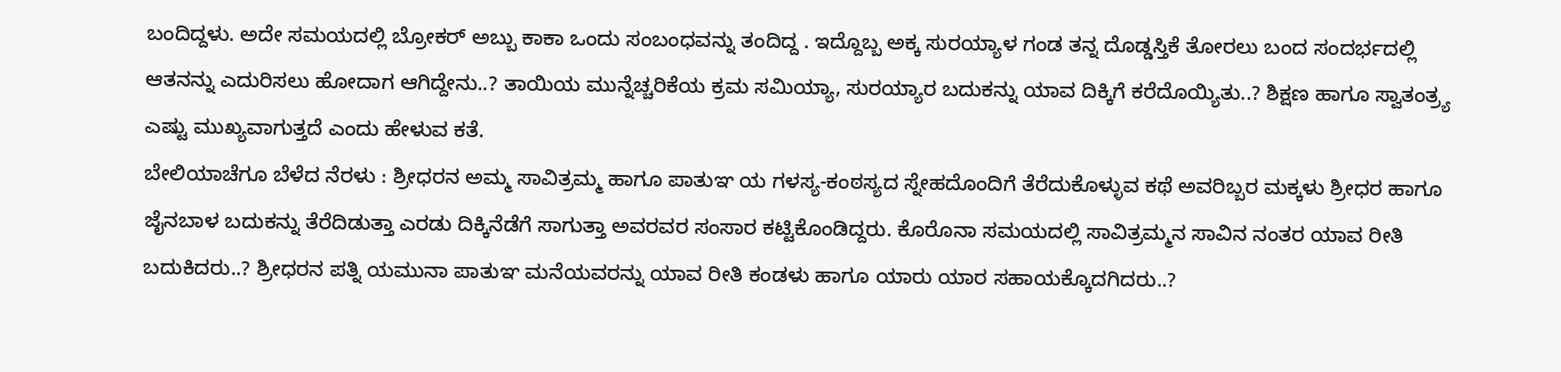ಬಂದಿದ್ದಳು. ಅದೇ ಸಮಯದಲ್ಲಿ ಬ್ರೋಕರ್ ಅಬ್ಬು ಕಾಕಾ ಒಂದು ಸಂಬಂಧವನ್ನು ತಂದಿದ್ದ . ಇದ್ದೊಬ್ಬ ಅಕ್ಕ ಸುರಯ್ಯಾಳ ಗಂಡ ತನ್ನ ದೊಡ್ಡಸ್ತಿಕೆ ತೋರಲು ಬಂದ ಸಂದರ್ಭದಲ್ಲಿ ಆತನನ್ನು ಎದುರಿಸಲು ಹೋದಾಗ ಆಗಿದ್ದೇನು..? ತಾಯಿಯ ಮುನ್ನೆಚ್ಚರಿಕೆಯ ಕ್ರಮ ಸಮಿಯ್ಯಾ, ಸುರಯ್ಯಾರ ಬದುಕನ್ನು ಯಾವ ದಿಕ್ಕಿಗೆ ಕರೆದೊಯ್ಯಿತು..? ಶಿಕ್ಷಣ ಹಾಗೂ ಸ್ವಾತಂತ್ರ್ಯ ಎಷ್ಟು ಮುಖ್ಯವಾಗುತ್ತದೆ ಎಂದು ಹೇಳುವ ಕತೆ.
ಬೇಲಿಯಾಚೆಗೂ ಬೆಳೆದ ನೆರಳು : ಶ್ರೀಧರನ ಅಮ್ಮ ಸಾವಿತ್ರಮ್ಮ ಹಾಗೂ ಪಾತುಞ ಯ ಗಳಸ್ಯ-ಕಂಠಸ್ಯದ ಸ್ನೇಹದೊಂದಿಗೆ ತೆರೆದುಕೊಳ್ಳುವ ಕಥೆ ಅವರಿಬ್ಬರ ಮಕ್ಕಳು ಶ್ರೀಧರ ಹಾಗೂ ಜೈನಬಾಳ ಬದುಕನ್ನು ತೆರೆದಿಡುತ್ತಾ ಎರಡು ದಿಕ್ಕಿನೆಡೆಗೆ ಸಾಗುತ್ತಾ ಅವರವರ ಸಂಸಾರ ಕಟ್ಟಿಕೊಂಡಿದ್ದರು. ಕೊರೊನಾ ಸಮಯದಲ್ಲಿ ಸಾವಿತ್ರಮ್ಮನ ಸಾವಿನ ನಂತರ ಯಾವ ರೀತಿ ಬದುಕಿದರು..? ಶ್ರೀಧರನ ಪತ್ನಿ ಯಮುನಾ ಪಾತುಞ ಮನೆಯವರನ್ನು ಯಾವ ರೀತಿ ಕಂಡಳು ಹಾಗೂ ಯಾರು ಯಾರ ಸಹಾಯಕ್ಕೊದಗಿದರು..?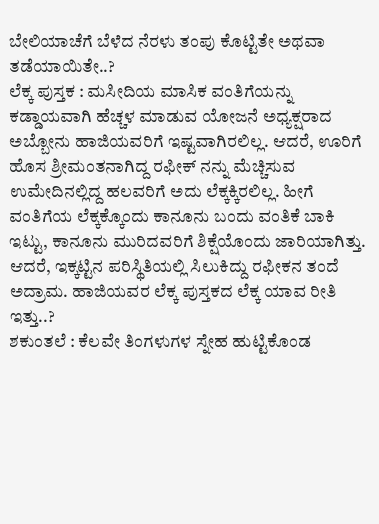ಬೇಲಿಯಾಚೆಗೆ ಬೆಳೆದ ನೆರಳು ತಂಪು ಕೊಟ್ಟಿತೇ ಅಥವಾ ತಡೆಯಾಯಿತೇ..?
ಲೆಕ್ಕ ಪುಸ್ತಕ : ಮಸೀದಿಯ ಮಾಸಿಕ ವಂತಿಗೆಯನ್ನು ಕಡ್ಡಾಯವಾಗಿ ಹೆಚ್ಚಳ ಮಾಡುವ ಯೋಜನೆ ಅಧ್ಯಕ್ಷರಾದ ಅಬ್ಬೋನು ಹಾಜಿಯವರಿಗೆ ಇಷ್ಟವಾಗಿರಲಿಲ್ಲ. ಆದರೆ, ಊರಿಗೆ ಹೊಸ ಶ್ರೀಮಂತನಾಗಿದ್ದ ರಫೀಕ್ ನನ್ನು ಮೆಚ್ಚಿಸುವ ಉಮೇದಿನಲ್ಲಿದ್ದ ಹಲವರಿಗೆ ಅದು ಲೆಕ್ಕಕ್ಕಿರಲಿಲ್ಲ. ಹೀಗೆ ವಂತಿಗೆಯ ಲೆಕ್ಕಕ್ಕೊಂದು ಕಾನೂನು ಬಂದು ವಂತಿಕೆ ಬಾಕಿ ಇಟ್ಟು, ಕಾನೂನು ಮುರಿದವರಿಗೆ ಶಿಕ್ಷೆಯೊಂದು ಜಾರಿಯಾಗಿತ್ತು. ಆದರೆ, ಇಕ್ಕಟ್ಟಿನ ಪರಿಸ್ಥಿತಿಯಲ್ಲಿ ಸಿಲುಕಿದ್ದು ರಫೀಕನ ತಂದೆ ಅದ್ರಾಮ. ಹಾಜಿಯವರ ಲೆಕ್ಕ ಪುಸ್ತಕದ ಲೆಕ್ಕ ಯಾವ ರೀತಿ ಇತ್ತು..?
ಶಕುಂತಲೆ : ಕೆಲವೇ ತಿಂಗಳುಗಳ ಸ್ನೇಹ ಹುಟ್ಟಿಕೊಂಡ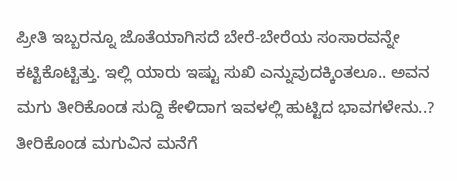ಪ್ರೀತಿ ಇಬ್ಬರನ್ನೂ ಜೊತೆಯಾಗಿಸದೆ ಬೇರೆ-ಬೇರೆಯ ಸಂಸಾರವನ್ನೇ ಕಟ್ಟಿಕೊಟ್ಟಿತ್ತು. ಇಲ್ಲಿ ಯಾರು ಇಷ್ಟು ಸುಖಿ ಎನ್ನುವುದಕ್ಕಿಂತಲೂ.. ಅವನ ಮಗು ತೀರಿಕೊಂಡ ಸುದ್ದಿ ಕೇಳಿದಾಗ ಇವಳಲ್ಲಿ ಹುಟ್ಟಿದ ಭಾವಗಳೇನು..? ತೀರಿಕೊಂಡ ಮಗುವಿನ ಮನೆಗೆ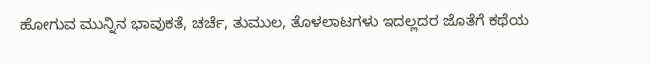ಹೋಗುವ ಮುನ್ನಿನ ಭಾವುಕತೆ, ಚರ್ಚೆ, ತುಮುಲ, ತೊಳಲಾಟಗಳು ಇದಲ್ಲದರ ಜೊತೆಗೆ ಕಥೆಯ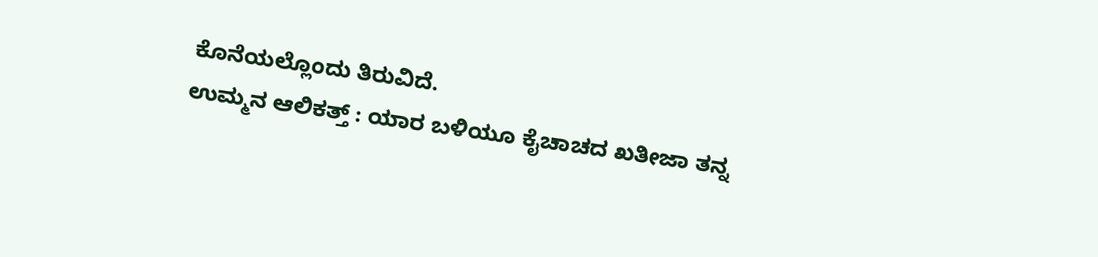ಕೊನೆಯಲ್ಲೊಂದು ತಿರುವಿದೆ.
ಉಮ್ಮನ ಆಲಿಕತ್ತ್ : ಯಾರ ಬಳಿಯೂ ಕೈಚಾಚದ ಖತೀಜಾ ತನ್ನ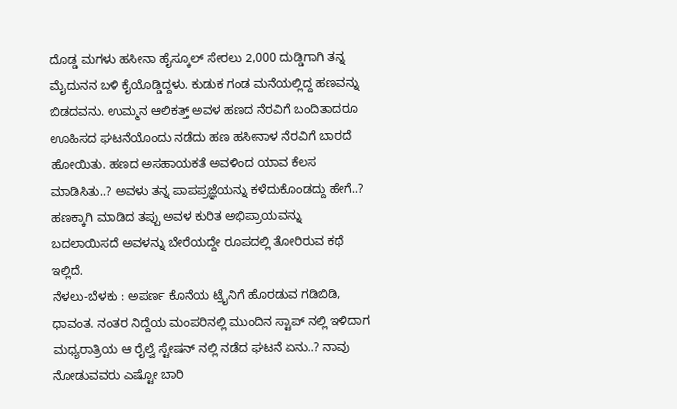ದೊಡ್ಡ ಮಗಳು ಹಸೀನಾ ಹೈಸ್ಕೂಲ್ ಸೇರಲು 2,000 ದುಡ್ಡಿಗಾಗಿ ತನ್ನ ಮೈದುನನ ಬಳಿ ಕೈಯೊಡ್ಡಿದ್ದಳು. ಕುಡುಕ ಗಂಡ ಮನೆಯಲ್ಲಿದ್ದ ಹಣವನ್ನು ಬಿಡದವನು. ಉಮ್ಮನ ಆಲಿಕತ್ತ್ ಅವಳ ಹಣದ ನೆರವಿಗೆ ಬಂದಿತಾದರೂ ಊಹಿಸದ ಘಟನೆಯೊಂದು ನಡೆದು ಹಣ ಹಸೀನಾಳ ನೆರವಿಗೆ ಬಾರದೆ ಹೋಯಿತು. ಹಣದ ಅಸಹಾಯಕತೆ ಅವಳಿಂದ ಯಾವ ಕೆಲಸ ಮಾಡಿಸಿತು..? ಅವಳು ತನ್ನ ಪಾಪಪ್ರಜ್ಞೆಯನ್ನು ಕಳೆದುಕೊಂಡದ್ದು ಹೇಗೆ..? ಹಣಕ್ಕಾಗಿ ಮಾಡಿದ ತಪ್ಪು ಅವಳ ಕುರಿತ ಅಭಿಪ್ರಾಯವನ್ನು ಬದಲಾಯಿಸದೆ ಅವಳನ್ನು ಬೇರೆಯದ್ದೇ ರೂಪದಲ್ಲಿ ತೋರಿರುವ ಕಥೆ ಇಲ್ಲಿದೆ.
ನೆಳಲು-ಬೆಳಕು : ಅಪರ್ಣ ಕೊನೆಯ ಟ್ರೈನಿಗೆ ಹೊರಡುವ ಗಡಿಬಿಡಿ, ಧಾವಂತ. ನಂತರ ನಿದ್ದೆಯ ಮಂಪರಿನಲ್ಲಿ ಮುಂದಿನ ಸ್ಟಾಪ್ ನಲ್ಲಿ ಇಳಿದಾಗ ಮಧ್ಯರಾತ್ರಿಯ ಆ ರೈಲ್ವೆ ಸ್ಟೇಷನ್ ನಲ್ಲಿ ನಡೆದ ಘಟನೆ ಏನು..? ನಾವು ನೋಡುವವರು ಎಷ್ಟೋ ಬಾರಿ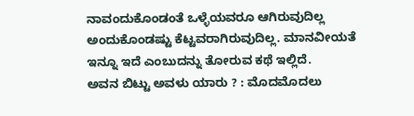ನಾವಂದುಕೊಂಡಂತೆ ಒಳ್ಳೆಯವರೂ ಆಗಿರುವುದಿಲ್ಲ ಅಂದುಕೊಂಡಷ್ಟು ಕೆಟ್ಟವರಾಗಿರುವುದಿಲ್ಲ. ಮಾನವೀಯತೆ ಇನ್ನೂ ಇದೆ ಎಂಬುದನ್ನು ತೋರುವ ಕಥೆ ಇಲ್ಲಿದೆ.
ಅವನ ಬಿಟ್ಟು ಅವಳು ಯಾರು ? : ಮೊದಮೊದಲು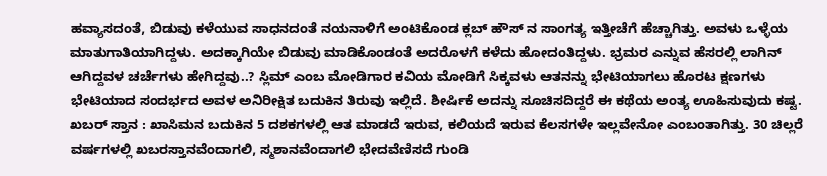ಹವ್ಯಾಸದಂತೆ, ಬಿಡುವು ಕಳೆಯುವ ಸಾಧನದಂತೆ ನಯನಾಳಿಗೆ ಅಂಟಿಕೊಂಡ ಕ್ಲಬ್ ಹೌಸ್ ನ ಸಾಂಗತ್ಯ ಇತ್ತೀಚೆಗೆ ಹೆಚ್ಚಾಗಿತ್ತು. ಅವಳು ಒಳ್ಳೆಯ ಮಾತುಗಾತಿಯಾಗಿದ್ದಳು. ಅದಕ್ಕಾಗಿಯೇ ಬಿಡುವು ಮಾಡಿಕೊಂಡಂತೆ ಅದರೊಳಗೆ ಕಳೆದು ಹೋದಂತಿದ್ದಳು. ಭ್ರಮರ ಎನ್ನುವ ಹೆಸರಲ್ಲಿ ಲಾಗಿನ್ ಆಗಿದ್ದವಳ ಚರ್ಚೆಗಳು ಹೇಗಿದ್ದವು..? ಸ್ಲಿಮ್ ಎಂಬ ಮೋಡಿಗಾರ ಕವಿಯ ಮೋಡಿಗೆ ಸಿಕ್ಕವಳು ಆತನನ್ನು ಭೇಟಿಯಾಗಲು ಹೊರಟ ಕ್ಷಣಗಳು ಭೇಟಿಯಾದ ಸಂದರ್ಭದ ಅವಳ ಅನಿರೀಕ್ಷಿತ ಬದುಕಿನ ತಿರುವು ಇಲ್ಲಿದೆ. ಶೀರ್ಷಿಕೆ ಅದನ್ನು ಸೂಚಿಸದಿದ್ದರೆ ಈ ಕಥೆಯ ಅಂತ್ಯ ಊಹಿಸುವುದು ಕಷ್ಟ.
ಖಬರ್ ಸ್ತಾನ : ಖಾಸಿಮನ ಬದುಕಿನ 5 ದಶಕಗಳಲ್ಲಿ ಆತ ಮಾಡದೆ ಇರುವ, ಕಲಿಯದೆ ಇರುವ ಕೆಲಸಗಳೇ ಇಲ್ಲವೇನೋ ಎಂಬಂತಾಗಿತ್ತು. 30 ಚಿಲ್ಲರೆ ವರ್ಷಗಳಲ್ಲಿ ಖಬರಸ್ತಾನವೆಂದಾಗಲಿ, ಸ್ಮಶಾನವೆಂದಾಗಲಿ ಭೇದವೆಣಿಸದೆ ಗುಂಡಿ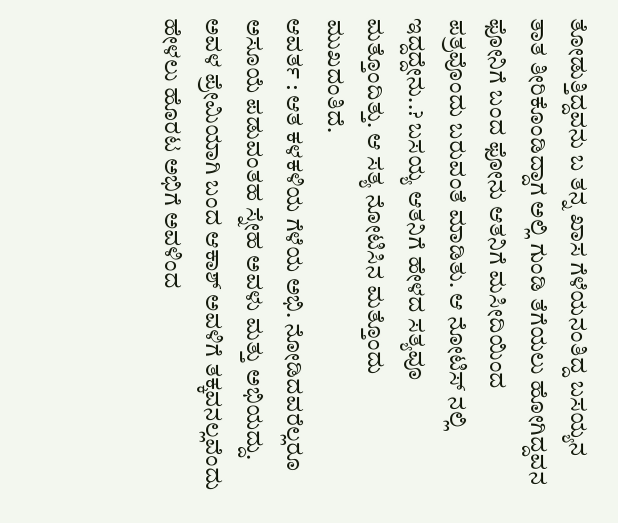ತೋಡುತ್ತಿದ್ದವನು ಬ ತನ್ನ ಖಾಸ ಗೆಳೆಯನಂತಿದ್ದ ಬಸಯ್ಯನ ತಾತ ತೀರಿಕೊಂಡಿದ್ದಾಗ ಅಲ್ಲಿ ಗುಂಡಿ ತೆಗೆಯಲು ಹೋಗಿದ್ದವನ ಫೋನಿಗೆ ಬಂದ ಫೋನು ಆತನಿಗೆ ಮಸೀದಿಯಿಂದ ಪತ್ರವೊಂದು ಬರುವಂತೆ ಮಾಡಿತು. ಆ ನೋಟಿಸ್ ನಲ್ಲಿ ಇದ್ದದ್ದೇನು..? ಬಸಯ್ಯ ಆತನಿಗೆ ಹೇಳದ ಸತ್ಯವೂ ಮತ್ತೊಂದಿತ್ತು. ಆ ಸತ್ಯ ನೋಟಿಸಿನ ಮತ್ತೊಂದು ಮುಖದಂತಿದೆ.
ಆವರ್ತ : ಆತ ಕಳಕಳಿಯ ಗೆಳೆಯ ಅಭಿ. ನೋಡಿದವರೆಲ್ಲರೂ ಅಸೂಯೆ ಪಡುವಂತಹ ಸ್ನೇಹ ಅವಳು ಮತ್ತು ಅಭಿಯದ್ದು. ಅವಳ ಪ್ರೇಮಿಯಾಗಿ ಬಂದ ಆಕಾಶ್ ಅವಳಿಗೆ ತಕ್ಕವನಲ್ಲವೆಂದು ಹೇಳಲು ಹೊರಟ ಅಭಿಗೆ ಅವಳಿಂದ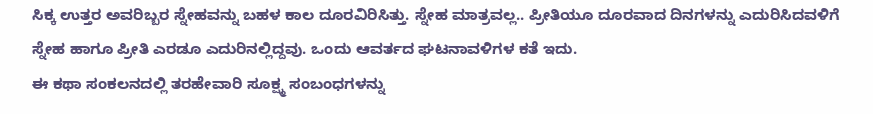ಸಿಕ್ಕ ಉತ್ತರ ಅವರಿಬ್ಬರ ಸ್ನೇಹವನ್ನು ಬಹಳ ಕಾಲ ದೂರವಿರಿಸಿತ್ತು. ಸ್ನೇಹ ಮಾತ್ರವಲ್ಲ.. ಪ್ರೀತಿಯೂ ದೂರವಾದ ದಿನಗಳನ್ನು ಎದುರಿಸಿದವಳಿಗೆ ಸ್ನೇಹ ಹಾಗೂ ಪ್ರೀತಿ ಎರಡೂ ಎದುರಿನಲ್ಲಿದ್ದವು. ಒಂದು ಆವರ್ತದ ಘಟನಾವಳಿಗಳ ಕತೆ ಇದು.
ಈ ಕಥಾ ಸಂಕಲನದಲ್ಲಿ ತರಹೇವಾರಿ ಸೂಕ್ಷ್ಮ ಸಂಬಂಧಗಳನ್ನು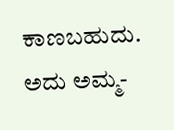ಕಾಣಬಹುದು. ಅದು ಅಮ್ಮ-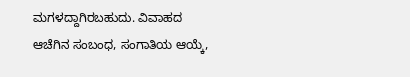ಮಗಳದ್ದಾಗಿರಬಹುದು. ವಿವಾಹದ ಆಚೆಗಿನ ಸಂಬಂಧ, ಸಂಗಾತಿಯ ಆಯ್ಕೆ,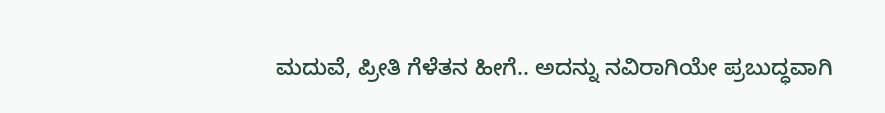ಮದುವೆ, ಪ್ರೀತಿ ಗೆಳೆತನ ಹೀಗೆ.. ಅದನ್ನು ನವಿರಾಗಿಯೇ ಪ್ರಬುದ್ಧವಾಗಿ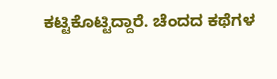ಕಟ್ಟಿಕೊಟ್ಟಿದ್ದಾರೆ. ಚೆಂದದ ಕಥೆಗಳ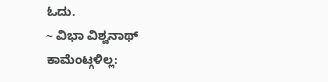ಓದು.
~ ವಿಭಾ ವಿಶ್ವನಾಥ್
ಕಾಮೆಂಟ್ಗಳಿಲ್ಲ: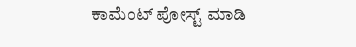ಕಾಮೆಂಟ್ ಪೋಸ್ಟ್ ಮಾಡಿ